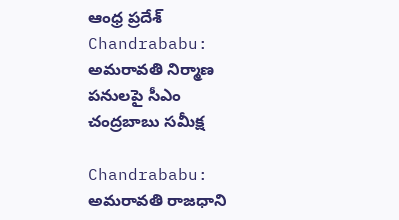ఆంధ్ర ప్రదేశ్
Chandrababu: అమరావతి నిర్మాణ పనులపై సీఎం చంద్రబాబు సమీక్ష

Chandrababu: అమరావతి రాజధాని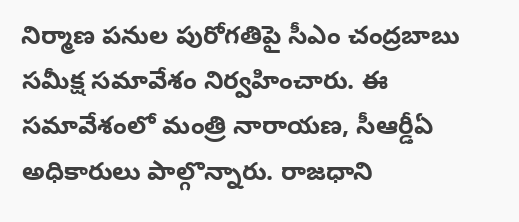నిర్మాణ పనుల పురోగతిపై సీఎం చంద్రబాబు సమీక్ష సమావేశం నిర్వహించారు. ఈ సమావేశంలో మంత్రి నారాయణ, సీఆర్డీఏ అధికారులు పాల్గొన్నారు. రాజధాని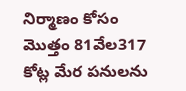నిర్మాణం కోసం మొత్తం 81వేల317 కోట్ల మేర పనులను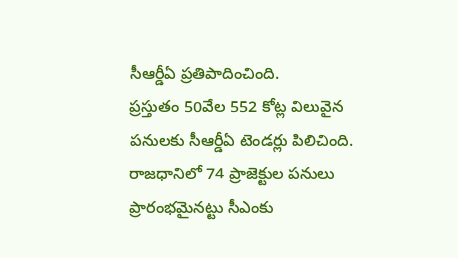సీఆర్డీఏ ప్రతిపాదించింది.
ప్రస్తుతం 50వేల 552 కోట్ల విలువైన పనులకు సీఆర్డీఏ టెండర్లు పిలిచింది. రాజధానిలో 74 ప్రాజెక్టుల పనులు ప్రారంభమైనట్టు సీఎంకు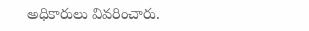అధికారులు వివరించారు.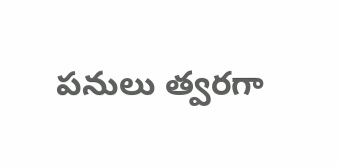పనులు త్వరగా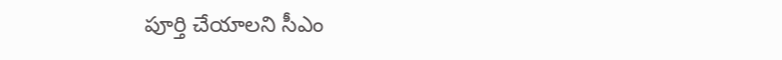పూర్తి చేయాలని సీఎం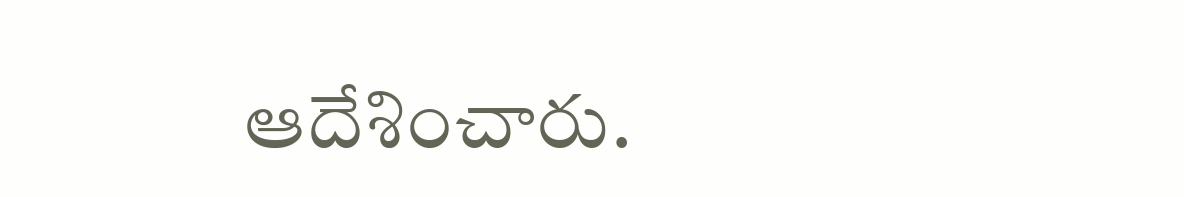ఆదేశించారు.